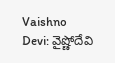Vaishno Devi: వైష్ణోదేవి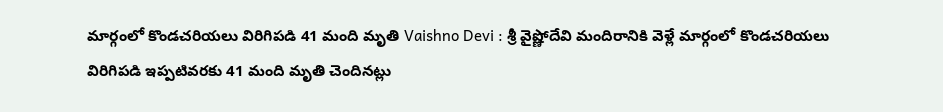మార్గంలో కొండచరియలు విరిగిపడి 41 మంది మృతి Vaishno Devi : శ్రీ వైష్ణోదేవి మందిరానికి వెళ్లే మార్గంలో కొండచరియలు విరిగిపడి ఇప్పటివరకు 41 మంది మృతి చెందినట్లు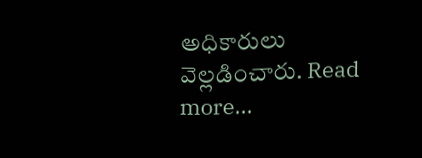అధికారులు వెల్లడించారు. Read more...